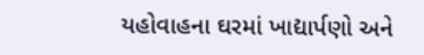યહોવાહના ઘરમાં ખાદ્યાર્પણો અને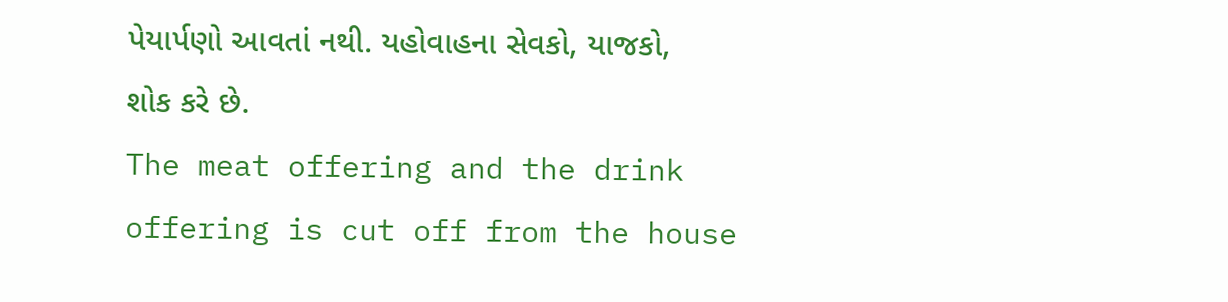પેયાર્પણો આવતાં નથી. યહોવાહના સેવકો, યાજકો, શોક કરે છે.
The meat offering and the drink offering is cut off from the house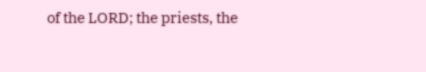of the LORD; the priests, the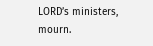LORD’s ministers, mourn.